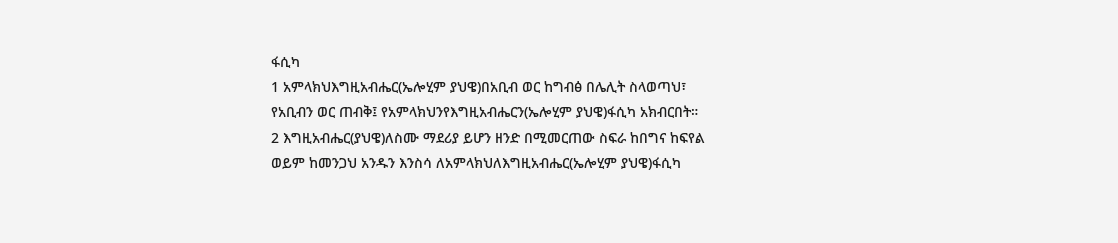ፋሲካ
1 አምላክህእግዚአብሔር(ኤሎሂም ያህዌ)በአቢብ ወር ከግብፅ በሌሊት ስላወጣህ፣ የአቢብን ወር ጠብቅ፤ የአምላክህንየእግዚአብሔርን(ኤሎሂም ያህዌ)ፋሲካ አክብርበት።
2 እግዚአብሔር(ያህዌ)ለስሙ ማደሪያ ይሆን ዘንድ በሚመርጠው ስፍራ ከበግና ከፍየል ወይም ከመንጋህ አንዱን እንስሳ ለአምላክህለእግዚአብሔር(ኤሎሂም ያህዌ)ፋሲካ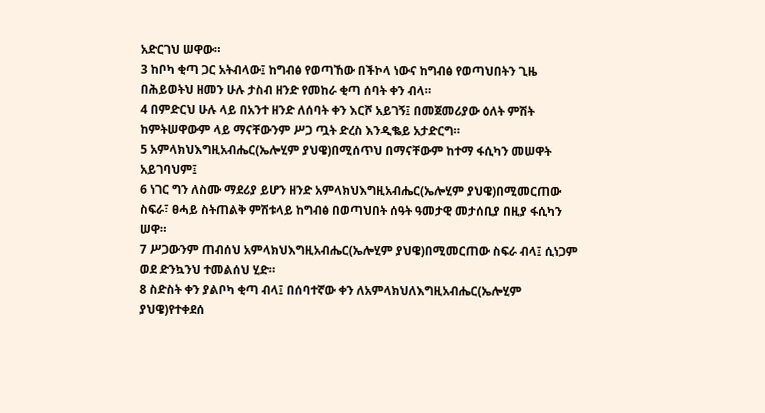አድርገህ ሠዋው።
3 ከቦካ ቂጣ ጋር አትብላው፤ ከግብፅ የወጣኸው በችኮላ ነውና ከግብፅ የወጣህበትን ጊዜ በሕይወትህ ዘመን ሁሉ ታስብ ዘንድ የመከራ ቂጣ ሰባት ቀን ብላ።
4 በምድርህ ሁሉ ላይ በአንተ ዘንድ ለሰባት ቀን እርሾ አይገኝ፤ በመጀመሪያው ዕለት ምሽት ከምትሠዋውም ላይ ማናቸውንም ሥጋ ጧት ድረስ እንዲቈይ አታድርግ።
5 አምላክህእግዚአብሔር(ኤሎሂም ያህዌ)በሚሰጥህ በማናቸውም ከተማ ፋሲካን መሠዋት አይገባህም፤
6 ነገር ግን ለስሙ ማደሪያ ይሆን ዘንድ አምላክህእግዚአብሔር(ኤሎሂም ያህዌ)በሚመርጠው ስፍራ፣ ፀሓይ ስትጠልቅ ምሽቱላይ ከግብፅ በወጣህበት ሰዓት ዓመታዊ መታሰቢያ በዚያ ፋሲካን ሠዋ።
7 ሥጋውንም ጠብሰህ አምላክህእግዚአብሔር(ኤሎሂም ያህዌ)በሚመርጠው ስፍራ ብላ፤ ሲነጋም ወደ ድንኳንህ ተመልሰህ ሂድ።
8 ስድስት ቀን ያልቦካ ቂጣ ብላ፤ በሰባተኛው ቀን ለአምላክህለእግዚአብሔር(ኤሎሂም ያህዌ)የተቀደሰ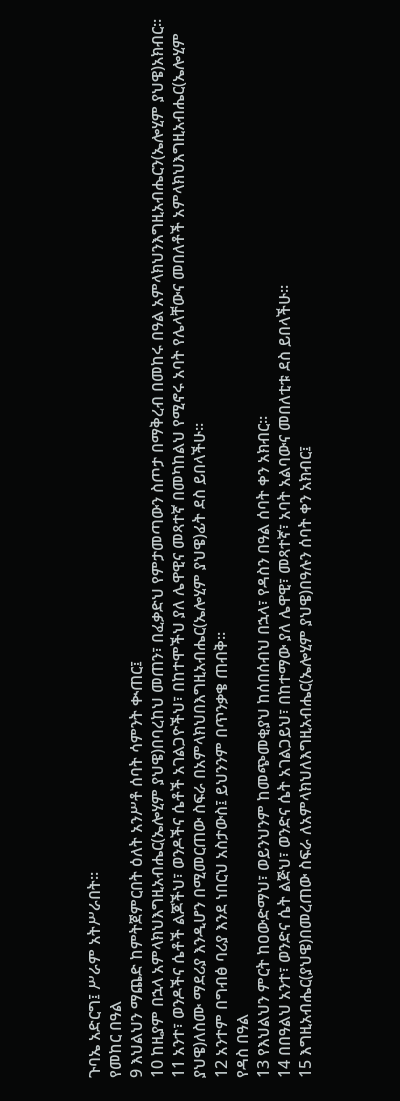ጉባኤ አድርግ፤ ሥራም አትሥራበት።
የመከር በዓል
9 እህልህን ማጨድ ከምትጀምርበት ዕለት አንሥቶ ሰባት ሳምንት ቊጠር፤
10 ከዚያም በኋላ አምላክህእግዚአብሔር(ኤሎሂም ያህዌ)በባረከህ መጠን፣ በፈቃድህ የምታመጣውን ስጦታ በማቅረብ በመከሩ በዓል አምላክህንእግዚአብሔርን(ኤሎሂም ያህዌ)አክብር።
11 አንተ፣ ወንዶችና ሴቶች ልጆችህ፣ ወንዶችና ሴቶች አገልጋዮችህ፣ በከተሞችህ ያለ ሌዋዊና መጻተኛ በመካከልህ የሚኖሩ አባት የሌላቸውና መበለቶች አምላክህእግዚአብሔር(ኤሎሂም ያህዌ)ለስሙ ማደሪያ እንዲሆን በሚመርጠው ስፍራ በአምላክህበእግዚአብሔር(ኤሎሂም ያህዌ)ፊት ደስ ይበላችሁ።
12 አንተም በግብፅ ባሪያ እንደ ነበርህ አስታውስ፤ ይህንንም በጥንቃቄ ጠብቅ።
የዳስ በዓል
13 የእህልህን ምርት ከዐውድማህ፣ ወይንህንም ከመጭመቂያህ ከሰበሰብህ በኋላ፣ የዳስን በዓል ሰባት ቀን አክብር።
14 በበዓልህ አንተ፣ ወንድና ሴት ልጅህ፣ ወንድና ሴት አገልጋይህ፣ በከተማው ያለ ሌዋዊ፣ መጻተኛ፣ አባት አልባውና መበለቲቱ ደስ ይበላችሁ።
15 እግዚአብሔር(ያህዌ)በመረጠው ስፍራ ለአምላክህለእግዚአብሔር(ኤሎሂም ያህዌ)በዓሉን ሰባት ቀን አክብር፤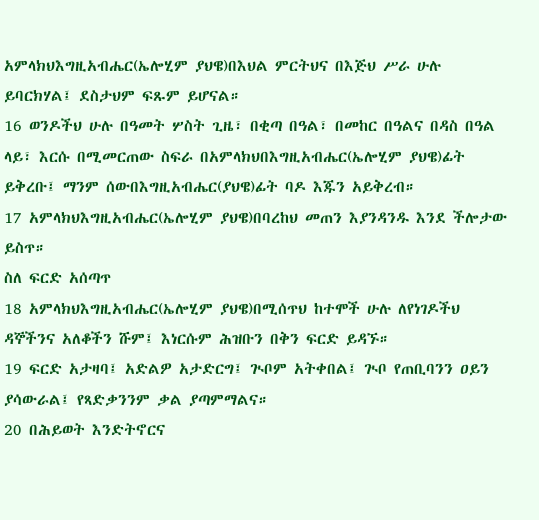አምላክህእግዚአብሔር(ኤሎሂም ያህዌ)በእህል ምርትህና በእጅህ ሥራ ሁሉ ይባርክሃል፤ ደስታህም ፍጹም ይሆናል።
16 ወንዶችህ ሁሉ በዓመት ሦስት ጊዜ፣ በቂጣ በዓል፣ በመከር በዓልና በዳስ በዓል ላይ፣ እርሱ በሚመርጠው ስፍራ በአምላክህበእግዚአብሔር(ኤሎሂም ያህዌ)ፊት ይቅረቡ፤ ማንም ሰውበእግዚአብሔር(ያህዌ)ፊት ባዶ እጁን አይቅረብ።
17 አምላክህእግዚአብሔር(ኤሎሂም ያህዌ)በባረከህ መጠን እያንዳንዱ እንደ ችሎታው ይስጥ።
ስለ ፍርድ አሰጣጥ
18 አምላክህእግዚአብሔር(ኤሎሂም ያህዌ)በሚሰጥህ ከተሞች ሁሉ ለየነገዶችህ ዳኞችንና አለቆችን ሹም፤ እነርሱም ሕዝቡን በቅን ፍርድ ይዳኙ።
19 ፍርድ አታዛባ፤ አድልዎ አታድርግ፤ ጒቦም አትቀበል፤ ጒቦ የጠቢባንን ዐይን ያሳውራል፤ የጻድቃንንም ቃል ያጣምማልና።
20 በሕይወት እንድትኖርና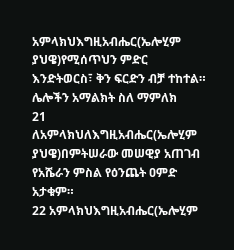አምላክህእግዚአብሔር(ኤሎሂም ያህዌ)የሚሰጥህን ምድር እንድትወርስ፣ ቅን ፍርድን ብቻ ተከተል።
ሌሎችን አማልክት ስለ ማምለክ
21 ለአምላክህለእግዚአብሔር(ኤሎሂም ያህዌ)በምትሠራው መሠዊያ አጠገብ የአሼራን ምስል የዕንጨት ዐምድ አታቁም።
22 አምላክህእግዚአብሔር(ኤሎሂም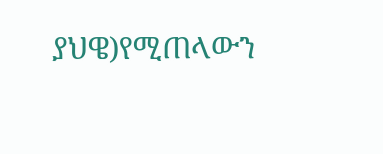ያህዌ)የሚጠላውን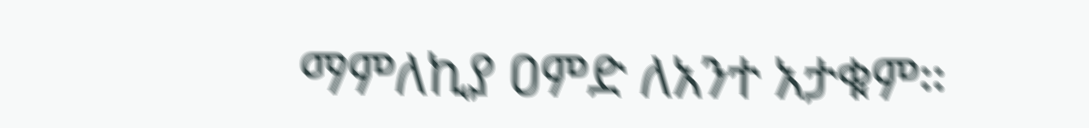ማምለኪያ ዐምድ ለአንተ አታቁም።